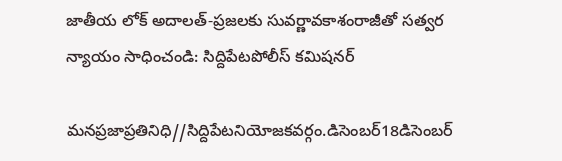జాతీయ లోక్ అదాలత్‌-ప్రజలకు సువర్ణావకాశంరాజీతో సత్వర న్యాయం సాధించండి: సిద్దిపేటపోలీస్ కమిషనర్

మనప్రజాప్రతినిధి//సిద్దిపేటనియోజకవర్గం.డిసెంబర్18డిసెంబర్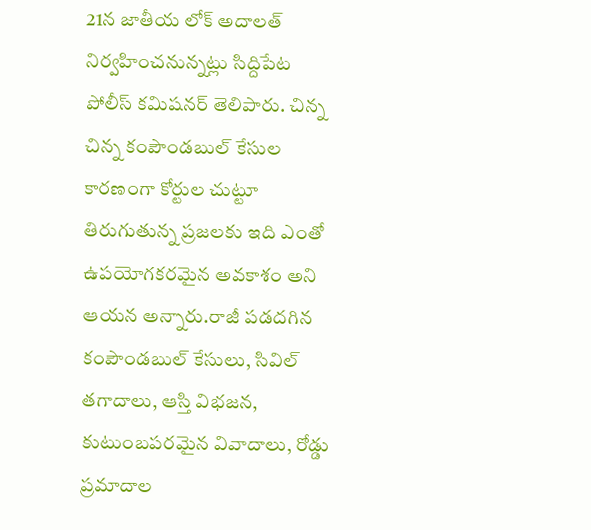21న జాతీయ లోక్ అదాలత్ నిర్వహించనున్నట్లు సిద్దిపేట పోలీస్ కమిషనర్ తెలిపారు. చిన్న చిన్న కంపౌండబుల్ కేసుల కారణంగా కోర్టుల చుట్టూ తిరుగుతున్న ప్రజలకు ఇది ఎంతో ఉపయోగకరమైన అవకాశం అని ఆయన అన్నారు.రాజీ పడదగిన కంపౌండబుల్ కేసులు, సివిల్ తగాదాలు, ఆస్తి విభజన, కుటుంబపరమైన వివాదాలు, రోడ్డు ప్రమాదాల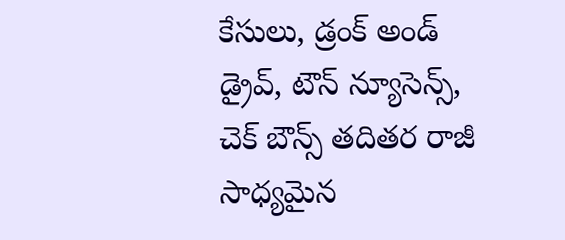కేసులు, డ్రంక్ అండ్ డ్రైవ్, టౌన్ న్యూసెన్స్, చెక్ బౌన్స్ తదితర రాజీ సాధ్యమైన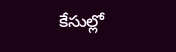కేసుల్లో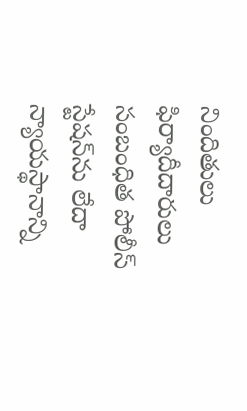నిందితులు ఫిర్యాదీదారులు సంబంధిత పోలీస్ స్టేషన్‌ను లేదా న్యాయస్థానాన్ని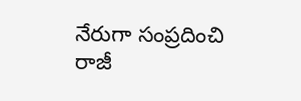నేరుగా సంప్రదించి రాజీ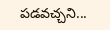పడవచ్చని...